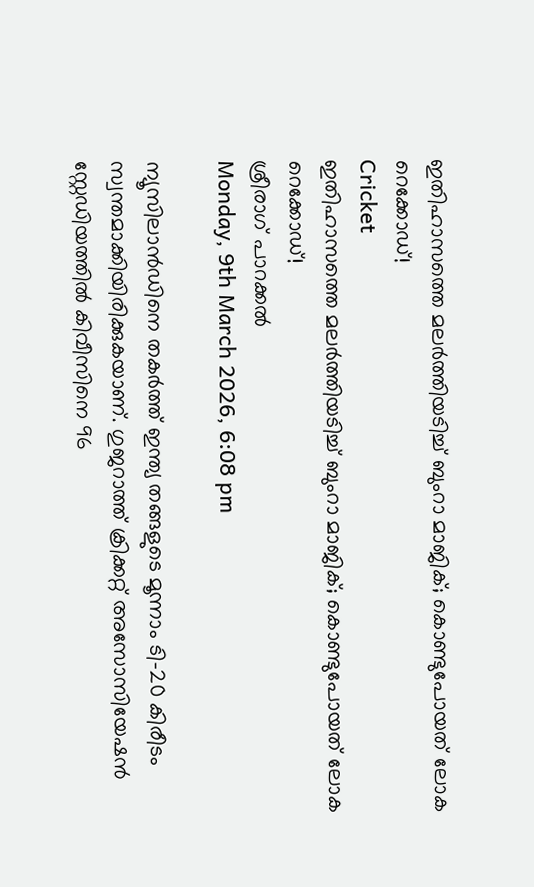ഇതിഹാസത്തെ മലര്‍ത്തിയടിച്ച് ബുംറാ മാജിക്; കൊണ്ടുപോയത് ലോക റെക്കോഡ്!
Cricket
ഇതിഹാസത്തെ മലര്‍ത്തിയടിച്ച് ബുംറാ മാജിക്; കൊണ്ടുപോയത് ലോക റെക്കോഡ്!
ശ്രീരാഗ് പാറക്കല്‍
Monday, 9th March 2026, 6:08 pm

ന്യൂസിലാന്‍ഡിനെ തകര്‍ത്ത് ഇന്ത്യ തങ്ങളുടെ മൂന്നാം ടി-20 കിരീടം സ്വന്തമാക്കിയിരിക്കുകയാണ്. ഗുജറാത്ത് ക്രിക്കറ്റ് അസോസിയേഷന്‍ സ്റ്റേഡിയത്തില്‍ കിവീസിനെ 96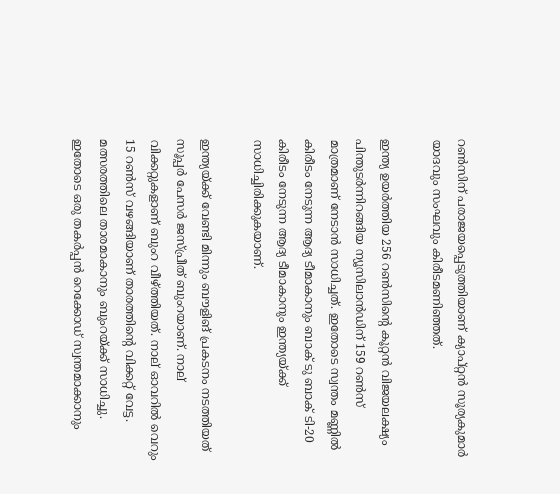റണ്‍സിന് പരാജയപ്പെടുത്തിയാണ് ക്യാപ്റ്റന്‍ സൂര്യകുമാര്‍ യാദവും സംഘവും കിരീടമണിഞ്ഞത്.

ഇന്ത്യ ഉയര്‍ത്തിയ 256 റണ്‍സിന്റെ കൂറ്റന്‍ വിജയലക്ഷ്യം പിന്തുടര്‍ന്നിറങ്ങിയ ന്യൂസിലാന്‍ഡിന് 159 റണ്‍സ് മാത്രമാണ് നേടാന്‍ സാധിച്ചത്. ഇതോടെ സ്വന്തം മണ്ണില്‍ കിരീടം നേടുന്ന ആദ്യ ടീമാകാനും ബാക് ടു ബാക് ടി-20 കിരീടം നേടുന്ന ആദ്യ ടീമാകാനും ഇന്ത്യയ്ക്ക് സാധിച്ചിരിക്കുകയാണ്.

ഇന്ത്യയ്ക്ക് വേണ്ടി മിന്നും ബൗളിങ് പ്രകടനം നടത്തിയത് സൂപ്പര്‍ പേസര്‍ ജസ്പ്രീത് ബുംറയാണ്. നാല് വിക്കറ്റുകളാണ് ബുംറ വീഴ്ത്തിയത്. നാല് ഓവറില്‍ വെറും 15 റണ്‍സ് വഴങ്ങിയാണ് താരത്തിന്റെ വിക്കറ്റ് വേട്ട. മത്സരത്തിലെ താരമാകാനും ബുംറയ്ക്ക് സാധിച്ചു. ഇതോടെ ഒരു തകര്‍പ്പന്‍ റെക്കോഡ് സ്വന്തമാക്കാനും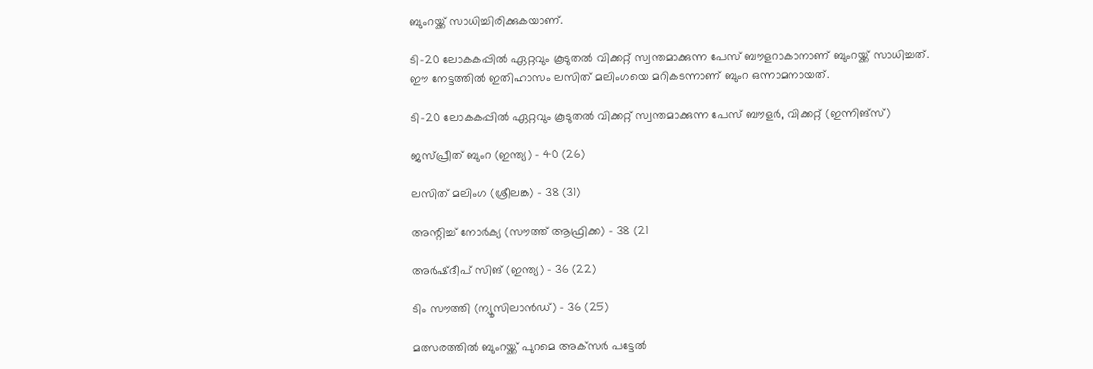ബുംറയ്ക്ക് സാധിച്ചിരിക്കുകയാണ്.

ടി-20 ലോകകപ്പില്‍ ഏറ്റവും കൂടുതല്‍ വിക്കറ്റ് സ്വന്തമാക്കുന്ന പേസ് ബൗളറാകാനാണ് ബുംറയ്ക്ക് സാധിച്ചത്. ഈ നേട്ടത്തില്‍ ഇതിഹാസം ലസിത് മലിംഗയെ മറികടന്നാണ് ബുംറ ഒന്നാമനായത്.

ടി-20 ലോകകപ്പില്‍ ഏറ്റവും കൂടുതല്‍ വിക്കറ്റ് സ്വന്തമാക്കുന്ന പേസ് ബൗളര്‍, വിക്കറ്റ് (ഇന്നിങ്‌സ്)

ജസ്പ്രീത് ബുംറ (ഇന്ത്യ) – 40 (26)

ലസിത് മലിംഗ (ശ്രീലങ്ക) – 38 (31)

അന്റിച്ച് നോര്‍ക്യ (സൗത്ത് ആഫ്രിക്ക) – 38 (21

അര്‍ഷ്ദീപ് സിങ് (ഇന്ത്യ) – 36 (22)

ടിം സൗത്തി (ന്യൂസിലാന്‍ഡ്) – 36 (25)

മത്സരത്തില്‍ ബുംറയ്ക്ക് പുറമെ അക്‌സര്‍ പട്ടേല്‍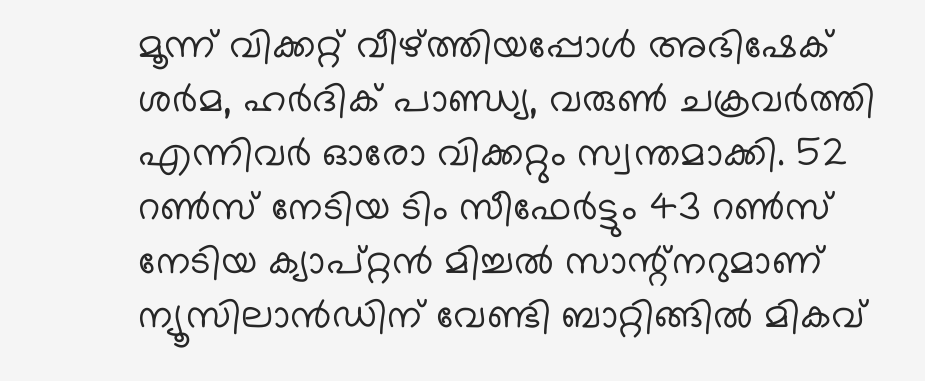മൂന്ന് വിക്കറ്റ് വീഴ്ത്തിയപ്പോള്‍ അഭിഷേക് ശര്‍മ, ഹര്‍ദിക് പാണ്ഡ്യ, വരുണ്‍ ചക്രവര്‍ത്തി എന്നിവര്‍ ഓരോ വിക്കറ്റും സ്വന്തമാക്കി. 52 റണ്‍സ് നേടിയ ടിം സീഫേര്‍ട്ടും 43 റണ്‍സ് നേടിയ ക്യാപ്റ്റന്‍ മിച്ചല്‍ സാന്റ്നറുമാണ് ന്യൂസിലാന്‍ഡിന് വേണ്ടി ബാറ്റിങ്ങില്‍ മികവ്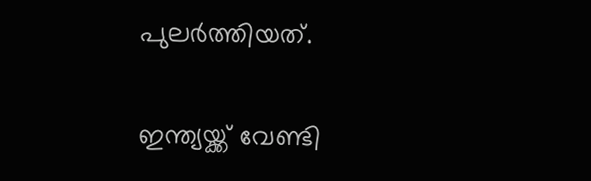പുലര്‍ത്തിയത്.

ഇന്ത്യയ്ക്ക് വേണ്ടി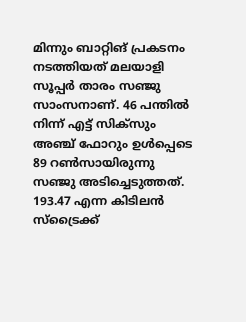മിന്നും ബാറ്റിങ് പ്രകടനം നടത്തിയത് മലയാളി സൂപ്പര്‍ താരം സഞ്ജു സാംസനാണ്. 46 പന്തില്‍ നിന്ന് എട്ട് സിക്സും അഞ്ച് ഫോറും ഉള്‍പ്പെടെ 89 റണ്‍സായിരുന്നു സഞ്ജു അടിച്ചെടുത്തത്. 193.47 എന്ന കിടിലന്‍ സ്ട്രൈക്ക്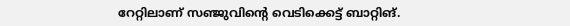റേറ്റിലാണ് സഞ്ജുവിന്റെ വെടിക്കെട്ട് ബാറ്റിങ്.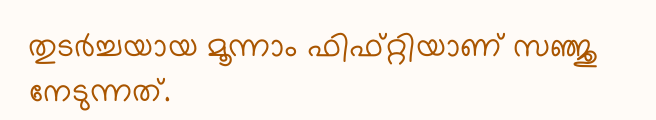തുടര്‍ച്ചയായ മൂന്നാം ഫിഫ്റ്റിയാണ് സഞ്ജു നേടുന്നത്.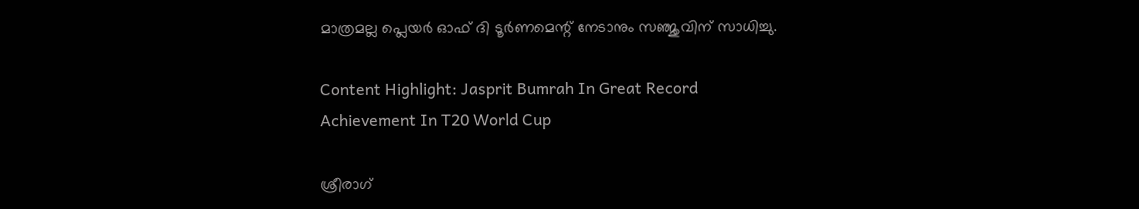മാത്രമല്ല പ്ലെയര്‍ ഓഫ് ദി ടൂര്‍ണമെന്റ് നേടാനും സഞ്ജുവിന് സാധിച്ചു.

Content Highlight: Jasprit Bumrah In Great Record Achievement In T20 World Cup

ശ്രീരാഗ്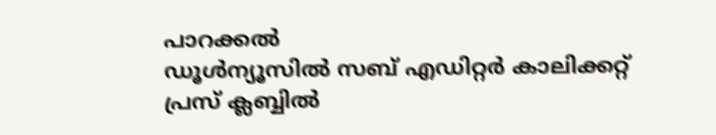പാറക്കല്‍
ഡൂള്‍ന്യൂസില്‍ സബ് എഡിറ്റര്‍ കാലിക്കറ്റ് പ്രസ് ക്ലബ്ബില്‍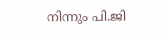നിന്നും പി.ജി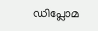ഡിപ്ലോമ